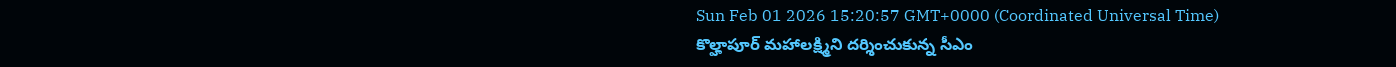Sun Feb 01 2026 15:20:57 GMT+0000 (Coordinated Universal Time)
కొల్హాపూర్ మహాలక్ష్మిని దర్శించుకున్న సీఎం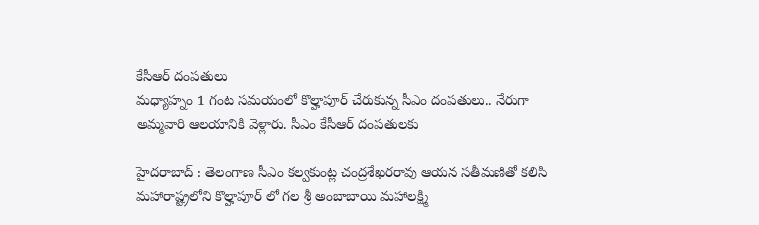కేసీఆర్ దంపతులు
మధ్యాహ్నం 1 గంట సమయంలో కొల్హాపూర్ చేరుకున్న సీఎం దంపతులు.. నేరుగా అమ్మవారి ఆలయానికి వెళ్లారు. సీఎం కేసీఆర్ దంపతులకు

హైదరాబాద్ : తెలంగాణ సీఎం కల్వకుంట్ల చంద్రశేఖరరావు ఆయన సతీమణితో కలిసి మహారాష్ట్రలోని కొల్హాపూర్ లో గల శ్రీ అంబాబాయి మహాలక్ష్మి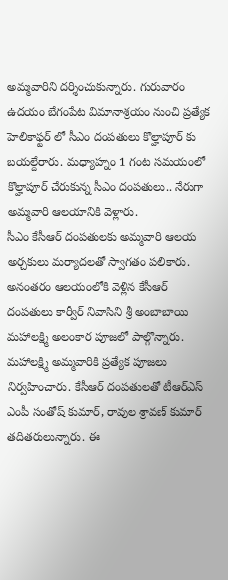అమ్మవారిని దర్శించుకున్నారు. గురువారం ఉదయం బేగంపేట విమానాశ్రయం నుంచి ప్రత్యేక హెలికాఫ్టర్ లో సీఎం దంపతులు కొల్హాపూర్ కు బయల్దేరారు. మధ్యాహ్నం 1 గంట సమయంలో కొల్హాపూర్ చేరుకున్న సీఎం దంపతులు.. నేరుగా అమ్మవారి ఆలయానికి వెళ్లారు.
సీఎం కేసీఆర్ దంపతులకు అమ్మవారి ఆలయ అర్చకులు మర్యాదలతో స్వాగతం పలికారు. అనంతరం ఆలయంలోకి వెళ్లిన కేసీఆర్ దంపతులు కార్వీర్ నివాసిని శ్రీ అంబాబాయి మహాలక్ష్మి అలంకార పూజలో పాల్గొన్నారు. మహాలక్ష్మి అమ్మవారికి ప్రత్యేక పూజలు నిర్వహించారు. కేసీఆర్ దంపతులతో టీఆర్ఎస్ ఎంపీ సంతోష్ కుమార్, రావుల శ్రావణ్ కుమార్ తదితరులున్నారు. ఈ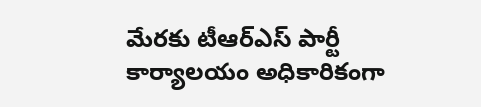మేరకు టీఆర్ఎస్ పార్టీ కార్యాలయం అధికారికంగా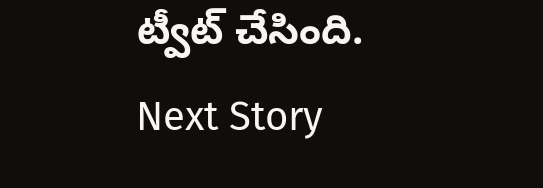ట్వీట్ చేసింది.
Next Story